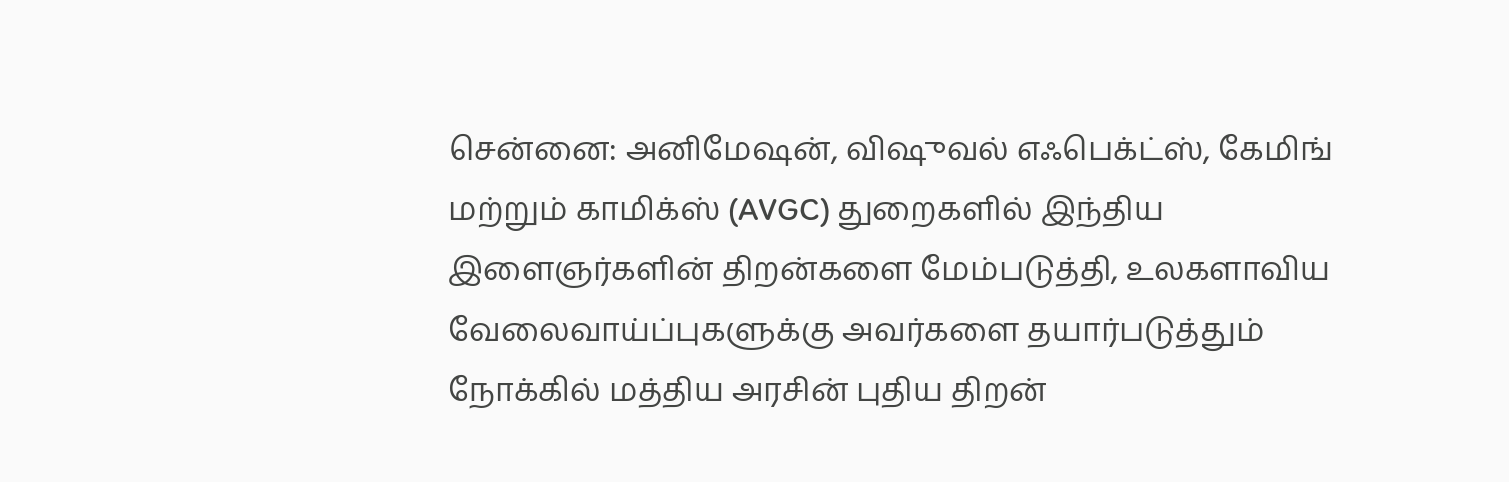சென்னை: அனிமேஷன், விஷுவல் எஃபெக்ட்ஸ், கேமிங் மற்றும் காமிக்ஸ் (AVGC) துறைகளில் இந்திய இளைஞர்களின் திறன்களை மேம்படுத்தி, உலகளாவிய வேலைவாய்ப்புகளுக்கு அவர்களை தயார்படுத்தும் நோக்கில் மத்திய அரசின் புதிய திறன்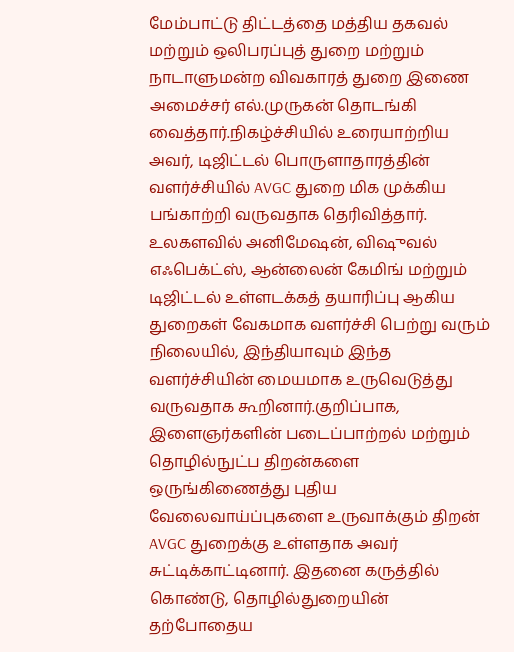மேம்பாட்டு திட்டத்தை மத்திய தகவல் மற்றும் ஒலிபரப்புத் துறை மற்றும் நாடாளுமன்ற விவகாரத் துறை இணை அமைச்சர் எல்.முருகன் தொடங்கி வைத்தார்.நிகழ்ச்சியில் உரையாற்றிய அவர், டிஜிட்டல் பொருளாதாரத்தின் வளர்ச்சியில் AVGC துறை மிக முக்கிய பங்காற்றி வருவதாக தெரிவித்தார்.
உலகளவில் அனிமேஷன், விஷுவல் எஃபெக்ட்ஸ், ஆன்லைன் கேமிங் மற்றும் டிஜிட்டல் உள்ளடக்கத் தயாரிப்பு ஆகிய துறைகள் வேகமாக வளர்ச்சி பெற்று வரும் நிலையில், இந்தியாவும் இந்த வளர்ச்சியின் மையமாக உருவெடுத்து வருவதாக கூறினார்.குறிப்பாக, இளைஞர்களின் படைப்பாற்றல் மற்றும் தொழில்நுட்ப திறன்களை ஒருங்கிணைத்து புதிய வேலைவாய்ப்புகளை உருவாக்கும் திறன் AVGC துறைக்கு உள்ளதாக அவர் சுட்டிக்காட்டினார். இதனை கருத்தில் கொண்டு, தொழில்துறையின் தற்போதைய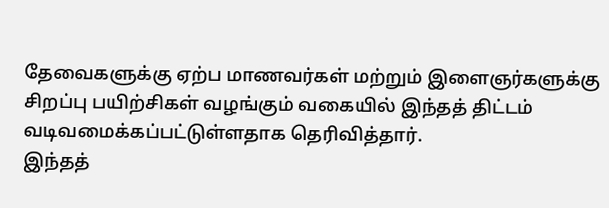தேவைகளுக்கு ஏற்ப மாணவர்கள் மற்றும் இளைஞர்களுக்கு சிறப்பு பயிற்சிகள் வழங்கும் வகையில் இந்தத் திட்டம் வடிவமைக்கப்பட்டுள்ளதாக தெரிவித்தார்.
இந்தத்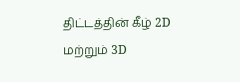திட்டத்தின் கீழ் 2D மற்றும் 3D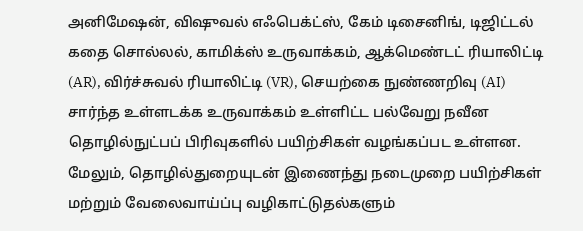அனிமேஷன், விஷுவல் எஃபெக்ட்ஸ், கேம் டிசைனிங், டிஜிட்டல் கதை சொல்லல், காமிக்ஸ் உருவாக்கம், ஆக்மெண்டட் ரியாலிட்டி (AR), விர்ச்சுவல் ரியாலிட்டி (VR), செயற்கை நுண்ணறிவு (AI) சார்ந்த உள்ளடக்க உருவாக்கம் உள்ளிட்ட பல்வேறு நவீன தொழில்நுட்பப் பிரிவுகளில் பயிற்சிகள் வழங்கப்பட உள்ளன. மேலும், தொழில்துறையுடன் இணைந்து நடைமுறை பயிற்சிகள் மற்றும் வேலைவாய்ப்பு வழிகாட்டுதல்களும்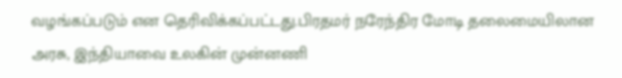வழங்கப்படும் என தெரிவிக்கப்பட்டது.பிரதமர் நரேந்திர மோடி தலைமையிலான அரசு, இந்தியாவை உலகின் முன்னணி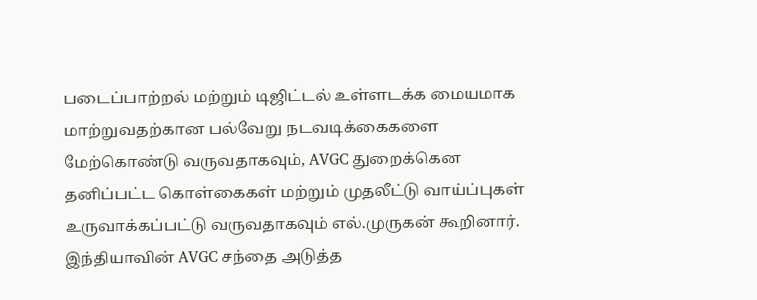படைப்பாற்றல் மற்றும் டிஜிட்டல் உள்ளடக்க மையமாக மாற்றுவதற்கான பல்வேறு நடவடிக்கைகளை மேற்கொண்டு வருவதாகவும், AVGC துறைக்கென தனிப்பட்ட கொள்கைகள் மற்றும் முதலீட்டு வாய்ப்புகள் உருவாக்கப்பட்டு வருவதாகவும் எல்.முருகன் கூறினார்.
இந்தியாவின் AVGC சந்தை அடுத்த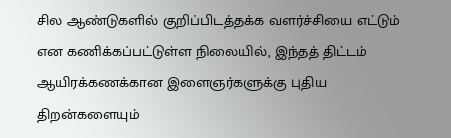சில ஆண்டுகளில் குறிப்பிடத்தக்க வளர்ச்சியை எட்டும் என கணிக்கப்பட்டுள்ள நிலையில், இந்தத் திட்டம் ஆயிரக்கணக்கான இளைஞர்களுக்கு புதிய திறன்களையும்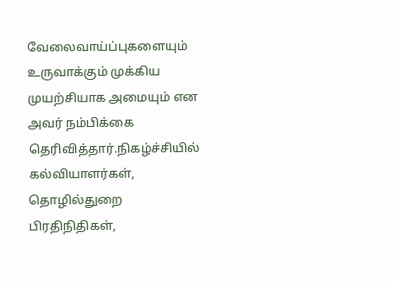வேலைவாய்ப்புகளையும் உருவாக்கும் முக்கிய முயற்சியாக அமையும் என அவர் நம்பிக்கை தெரிவித்தார்.நிகழ்ச்சியில் கல்வியாளர்கள், தொழில்துறை பிரதிநிதிகள்,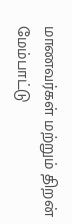மாணவர்கள் மற்றும் திறன் மேம்பாட்டு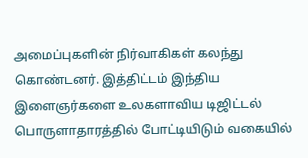அமைப்புகளின் நிர்வாகிகள் கலந்து கொண்டனர். இத்திட்டம் இந்திய இளைஞர்களை உலகளாவிய டிஜிட்டல் பொருளாதாரத்தில் போட்டியிடும் வகையில்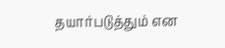தயார்படுத்தும் என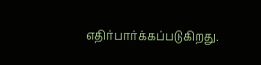எதிர்பார்க்கப்படுகிறது.